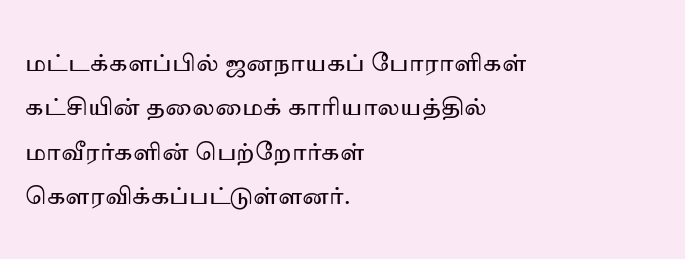மட்டக்களப்பில் ஜனநாயகப் போராளிகள் கட்சியின் தலைமைக் காரியாலயத்தில் மாவீரர்களின் பெற்றோர்கள் கௌரவிக்கப்பட்டுள்ளனர்.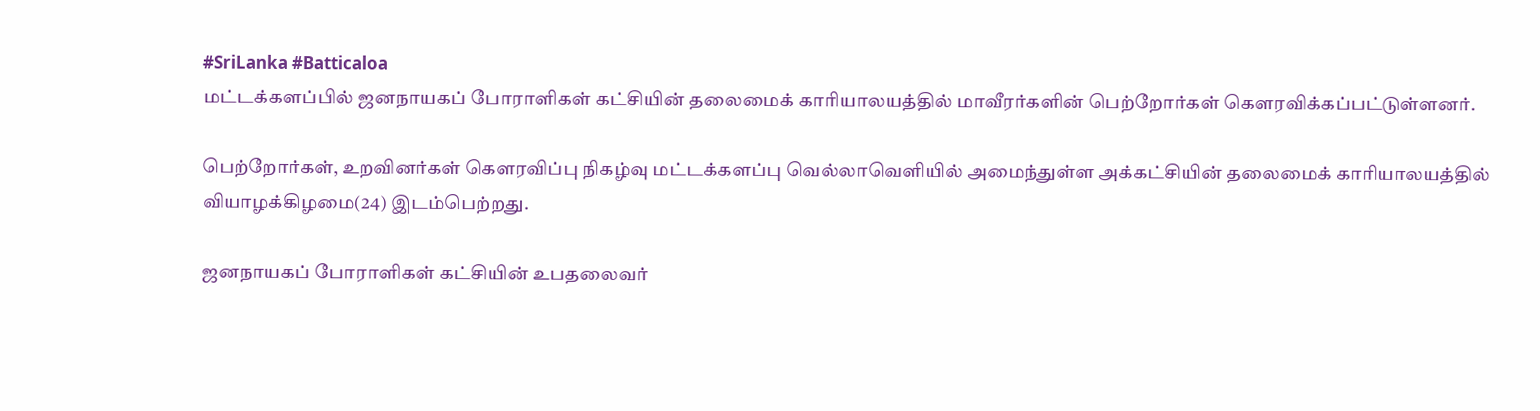#SriLanka #Batticaloa
மட்டக்களப்பில் ஜனநாயகப் போராளிகள் கட்சியின் தலைமைக் காரியாலயத்தில் மாவீரர்களின் பெற்றோர்கள் கௌரவிக்கப்பட்டுள்ளனர்.

பெற்றோர்கள், உறவினர்கள் கௌரவிப்பு நிகழ்வு மட்டக்களப்பு வெல்லாவெளியில் அமைந்துள்ள அக்கட்சியின் தலைமைக் காரியாலயத்தில் வியாழக்கிழமை(24) இடம்பெற்றது.

ஜனநாயகப் போராளிகள் கட்சியின் உபதலைவர்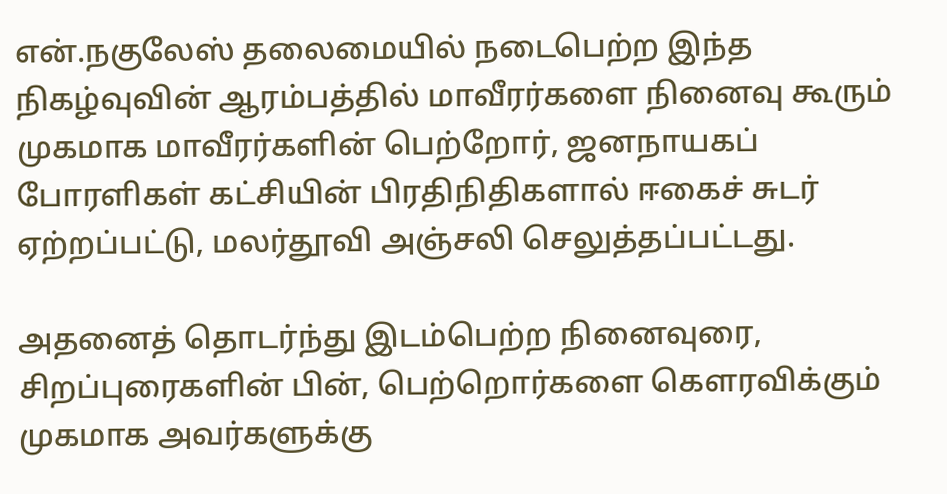என்.நகுலேஸ் தலைமையில் நடைபெற்ற இந்த நிகழ்வுவின் ஆரம்பத்தில் மாவீரர்களை நினைவு கூரும் முகமாக மாவீரர்களின் பெற்றோர், ஜனநாயகப் போரளிகள் கட்சியின் பிரதிநிதிகளால் ஈகைச் சுடர் ஏற்றப்பட்டு, மலர்தூவி அஞ்சலி செலுத்தப்பட்டது.

அதனைத் தொடர்ந்து இடம்பெற்ற நினைவுரை, சிறப்புரைகளின் பின், பெற்றொர்களை கௌரவிக்கும் முகமாக அவர்களுக்கு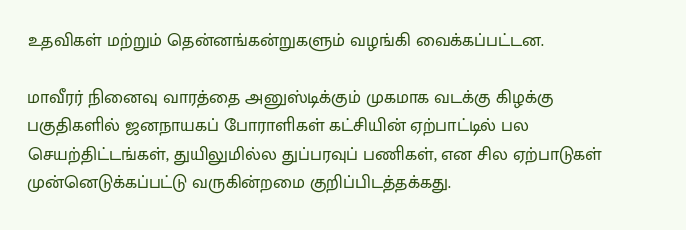உதவிகள் மற்றும் தென்னங்கன்றுகளும் வழங்கி வைக்கப்பட்டன.

மாவீரர் நினைவு வாரத்தை அனுஸ்டிக்கும் முகமாக வடக்கு கிழக்கு பகுதிகளில் ஜனநாயகப் போராளிகள் கட்சியின் ஏற்பாட்டில் பல செயற்திட்டங்கள், துயிலுமில்ல துப்பரவுப் பணிகள், என சில ஏற்பாடுகள் முன்னெடுக்கப்பட்டு வருகின்றமை குறிப்பிடத்தக்கது.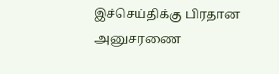இச்செய்திக்கு பிரதான அனுசரணை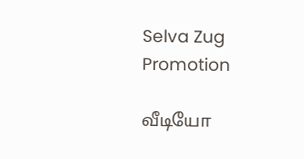Selva Zug Promotion

வீடியோ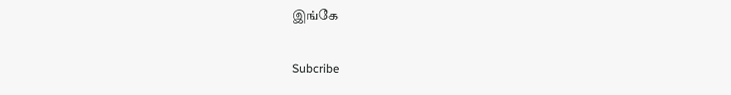இங்கே

Subcribe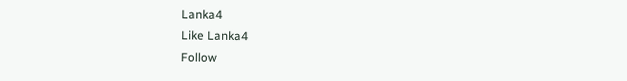Lanka4
Like Lanka4
Follow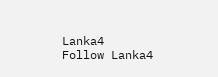Lanka4
Follow Lanka4